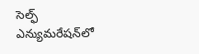సెల్ఫ్ ఎన్యుమరేషన్‌లో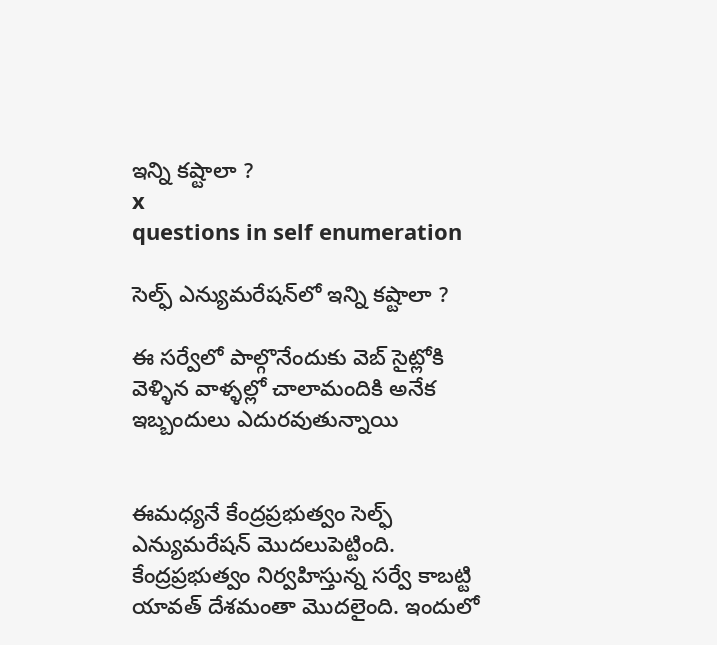ఇన్ని కష్టాలా ?
x
questions in self enumeration

సెల్ఫ్ ఎన్యుమరేషన్‌లో ఇన్ని కష్టాలా ?

ఈ సర్వేలో పాల్గొనేందుకు వెబ్ సైట్లోకి వెళ్ళిన వాళ్ళల్లో చాలామందికి అనేక ఇబ్బందులు ఎదురవుతున్నాయి


ఈమధ్యనే కేంద్రప్రభుత్వం సెల్ఫ్ ఎన్యుమరేషన్ మొదలుపెట్టింది. కేంద్రప్రభుత్వం నిర్వహిస్తున్న సర్వే కాబట్టి యావత్ దేశమంతా మొదలైంది. ఇందులో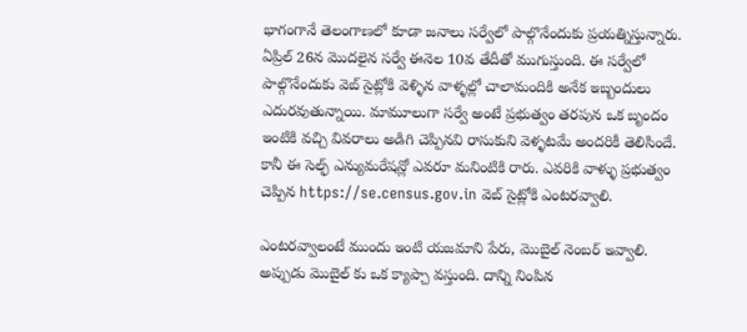భాగంగానే తెలంగాణలో కూడా జనాలు సర్వేలో పాల్గొనేందుకు ప్రయత్నిస్తున్నారు. ఏప్రిల్ 26న మొదలైన సర్వే ఈనెల 10వ తేదీతో ముగుస్తుంది. ఈ సర్వేలో పాల్గొనేందుకు వెబ్ సైట్లోకి వెళ్ళిన వాళ్ళల్లో చాలామందికి అనేక ఇబ్బందులు ఎదురవుతున్నాయి. మామూలుగా సర్వే అంటే ప్రభుత్వం తరపున ఒక బృందం ఇంటికి వచ్చి వివరాలు అడిగి చెప్పినవి రాసుకుని వెళ్ళటమే అందరికీ తెలిసిందే. కానీ ఈ సెల్ఫ్ ఎన్యుమరేషన్లో ఎవరూ మనింటికి రారు. ఎవరికి వాళ్ళు ప్రభుత్వం చెప్పిన https://se.census.gov.in వెబ్ సైట్లోకి ఎంటరవ్వాలి.

ఎంటరవ్వాలంటే ముందు ఇంటి యజమాని పేరు, మొబైల్ నెంబర్ ఇవ్వాలి. అప్పుడు మొబైల్ కు ఒక క్యాప్చా వస్తుంది. దాన్ని నింపిన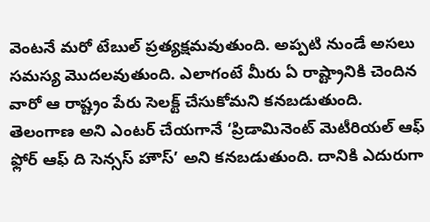వెంటనే మరో టేబుల్ ప్రత్యక్షమవుతుంది. అప్పటి నుండే అసలు సమస్య మొదలవుతుంది. ఎలాగంటే మీరు ఏ రాష్ట్రానికి చెందిన వారో ఆ రాష్ట్రం పేరు సెలక్ట్ చేసుకోమని కనబడుతుంది. తెలంగాణ అని ఎంటర్ చేయగానే ‘ప్రిడామినెంట్ మెటీరియల్ ఆఫ్ ఫ్లోర్ ఆఫ్ ది సెన్సస్ హౌస్’ అని కనబడుతుంది. దానికి ఎదురుగా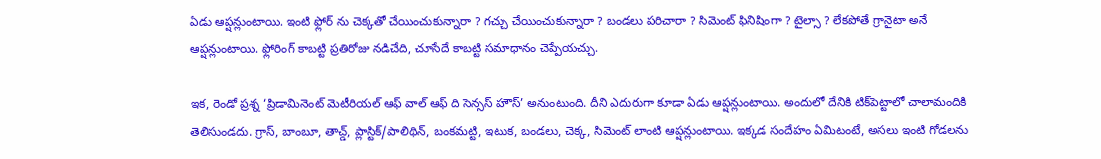ఏడు ఆప్షన్లుంటాయి. ఇంటి ఫ్లోర్ ను చెక్కతో చేయించుకున్నారా ? గచ్చు చేయించుకున్నారా ? బండలు పరిచారా ? సిమెంట్ ఫినిషింగా ? టైల్సా ? లేకపోతే గ్రానైటా అనే ఆప్షన్లుంటాయి. ఫ్లోరింగ్ కాబట్టి ప్రతిరోజు నడిచేది, చూసేదే కాబట్టి సమాధానం చెప్పేయచ్చు.

ఇక, రెండో ప్రశ్న ‘ప్రిడామినెంట్ మెటీరియల్ ఆఫ్ వాల్ ఆఫ్ ది సెన్సస్ హౌస్’ అనుంటుంది. దీని ఎదురుగా కూడా ఏడు ఆప్షన్లుంటాయి. అందులో దేనికి టిక్‌పెట్టాలో చాలామందికి తెలిసుండదు. గ్రాస్, బాంబూ, తాచ్డ్, ప్లాస్టిక్/పాలిథిన్, బంకమట్టి, ఇటుక, బండలు, చెక్క, సిమెంట్ లాంటి ఆప్షన్లుంటాయి. ఇక్కడ సందేహం ఏమిటంటే, అసలు ఇంటి గోడలను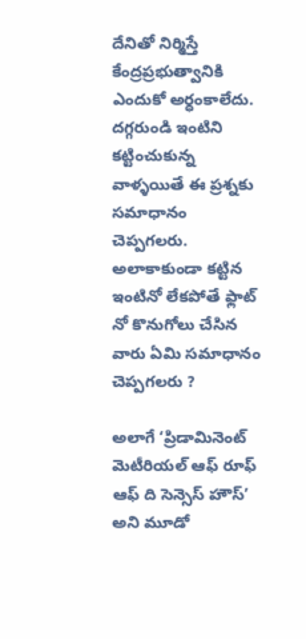దేనితో నిర్మిస్తే కేంద్రప్రభుత్వానికి ఎందుకో అర్ధంకాలేదు. దగ్గరుండి ఇంటిని కట్టించుకున్న వాళ్ళయితే ఈ ప్రశ్నకు సమాధానం చెప్పగలరు. అలాకాకుండా కట్టిన ఇంటినో లేకపోతే ఫ్లాట్ నో కొనుగోలు చేసిన వారు ఏమి సమాధానం చెప్పగలరు ?

అలాగే ‘ప్రిడామినెంట్ మెటీరియల్ ఆఫ్ రూఫ్ ఆఫ్ ది సెన్సెస్ హౌస్’ అని మూడో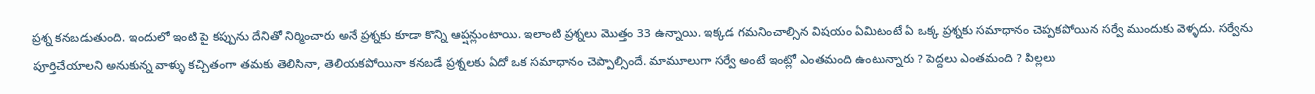ప్రశ్న కనబడుతుంది. ఇందులో ఇంటి పై కప్పును దేనితో నిర్మించారు అనే ప్రశ్నకు కూడా కొన్ని ఆప్షన్లుంటాయి. ఇలాంటి ప్రశ్నలు మొత్తం 33 ఉన్నాయి. ఇక్కడ గమనించాల్సిన విషయం ఏమిటంటే ఏ ఒక్క ప్రశ్నకు సమాధానం చెప్పకపోయిన సర్వే ముందుకు వెళ్ళదు. సర్వేను పూర్తిచేయాలని అనుకున్న వాళ్ళు కచ్చితంగా తమకు తెలిసినా, తెలియకపోయినా కనబడే ప్రశ్నలకు ఏదో ఒక సమాధానం చెప్పాల్సిందే. మామూలుగా సర్వే అంటే ఇంట్లో ఎంతమంది ఉంటున్నారు ? పెద్దలు ఎంతమంది ? పిల్లలు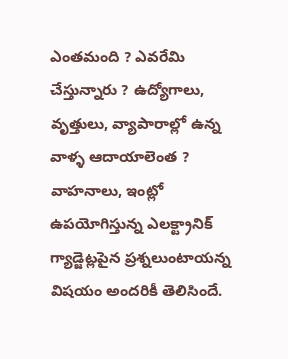ఎంతమంది ? ఎవరేమి చేస్తున్నారు ? ఉద్యోగాలు, వృత్తులు, వ్యాపారాల్లో ఉన్న వాళ్ళ ఆదాయాలెంత ? వాహనాలు, ఇంట్లో ఉపయోగిస్తున్న ఎలక్ట్రానిక్ గ్యాడ్జెట్లపైన ప్రశ్నలుంటాయన్న విషయం అందరికీ తెలిసిందే.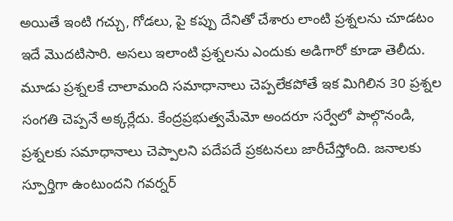అయితే ఇంటి గచ్చు, గోడలు, పై కప్పు దేనితో చేశారు లాంటి ప్రశ్నలను చూడటం ఇదే మొదటిసారి. అసలు ఇలాంటి ప్రశ్నలను ఎందుకు అడిగారో కూడా తెలీదు. మూడు ప్రశ్నలకే చాలామంది సమాధానాలు చెప్పలేకపోతే ఇక మిగిలిన 30 ప్రశ్నల సంగతి చెప్పనే అక్కర్లేదు. కేంద్రప్రభుత్వమేమో అందరూ సర్వేలో పాల్గొనండి, ప్రశ్నలకు సమాధానాలు చెప్పాలని పదేపదే ప్రకటనలు జారీచేస్తోంది. జనాలకు స్పూర్తిగా ఉంటుందని గవర్నర్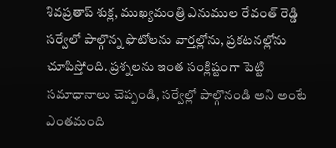శివప్రతాప్ శుక్ల, ముఖ్యమంత్రి ఎనుముల రేవంత్ రెడ్డి సర్వేలో పాల్గొన్న ఫొటోలను వార్తల్లోను, ప్రకటనల్లోను చూపిస్తోంది. ప్రశ్నలను ఇంత సంక్లిష్టంగా పెట్టి సమాధానాలు చెప్పండి, సర్వేల్లో పాల్గొనండి అని అంటే ఎంతమంది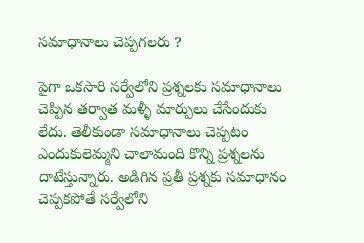సమాధానాలు చెప్పగలరు ?

పైగా ఒకసారి సర్వేలోని ప్రశ్నలకు సమాధానాలు చెప్పిన తర్వాత మళ్ళీ మార్పులు చేసేందుకు లేదు. తెలీకుండా సమాధానాలు చెప్పటం ఎందుకులెమ్మని చాలామంది కొన్ని ప్రశ్నలను దాటేస్తున్నారు. అడిగిన ప్రతీ ప్రశ్నకు సమాధానం చెప్పకపోతే సర్వేలోని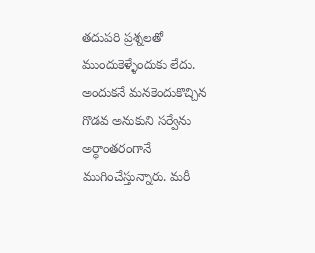తదుపరి ప్రశ్నలతో ముందుకెళ్ళేందుకు లేదు. అందుకనే మనకెందుకొచ్చిన గొడవ అనుకుని సర్వేను అర్ధాంతరంగానే ముగించేస్తున్నారు. మరీ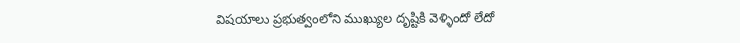విషయాలు ప్రభుత్వంలోని ముఖ్యుల దృష్టికి వెళ్ళిందో లేదో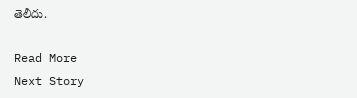తెలీదు.

Read More
Next Story